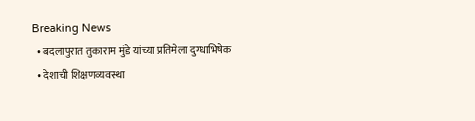Breaking News
  • बदलापुरात तुकाराम मुंडे यांच्या प्रतिमेला दुग्धाभिषेक
  • देशाची शिक्षणव्यवस्था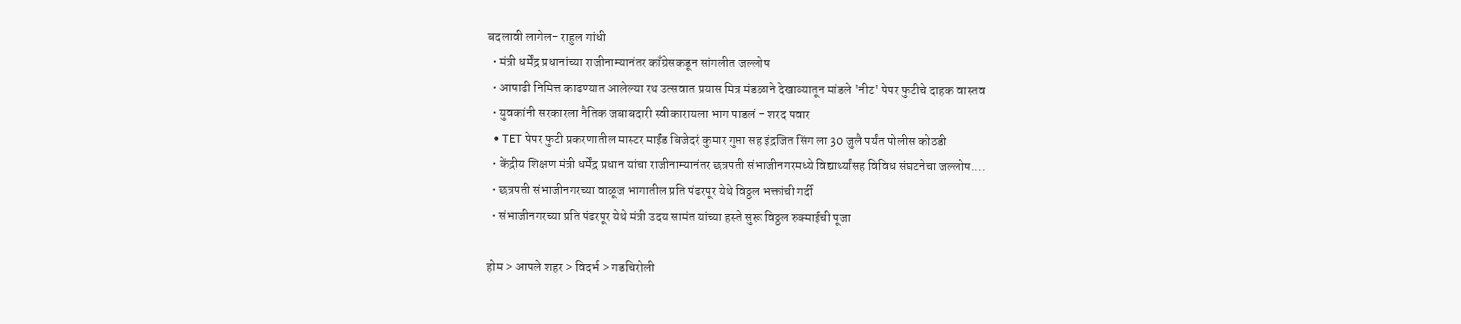बदलावी लागेल- राहुल गांधी
  • मंत्री धर्मेंद्र प्रधानांच्या राजीनाम्यानंतर काँग्रेसकडून सांगलीत जल्लोष
  • आषाढी निमित्त काढण्यात आलेल्या रथ उत्सवात प्रयास मित्र मंडळाने देखाव्यातून मांडले 'नीट' पेपर फुटीचे दाहक वास्तव
  • युवकांनी सरकारला नैतिक जबाबदारी स्वीकारायला भाग पाडलं - शरद पवार
  • TET पेपर फुटी प्रकरणातील मास्टर माईंड बिजेदरं कुमार गुप्ता सह इंद्रजित सिंग ला 30 जुलै पर्यंत पोलीस कोठडी
  • केंद्रीय शिक्षण मंत्री धर्मेंद्र प्रधान यांचा राजीनाम्यानंतर छत्रपती संभाजीनगरमध्ये विद्यार्थ्यांसह विविध संघटनेचा जल्लोष....
  • छत्रपती संभाजीनगरच्या वाळूज भागातील प्रति पंढरपूर येथे विठ्ठल भक्तांची गर्दी
  • संभाजीनगरच्या प्रति पंढरपूर येथे मंत्री उदय सामंत यांच्या हस्ते सुरू विठ्ठल रुक्माईची पूजा

होम > आपले शहर > विदर्भ > गडचिरोली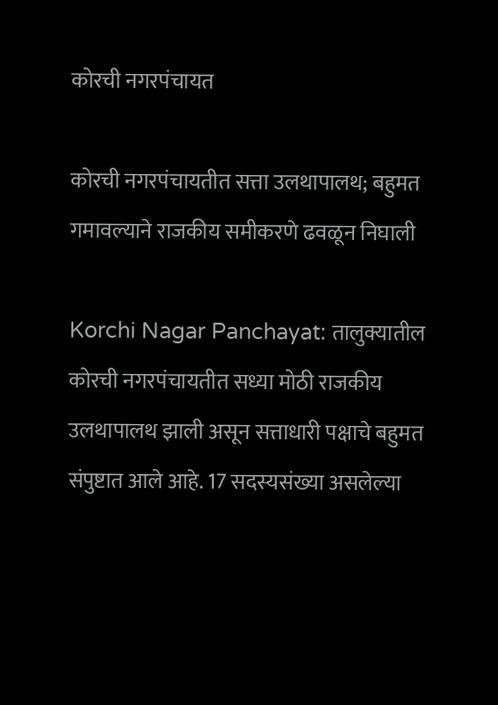कोरची नगरपंचायत

कोरची नगरपंचायतीत सत्ता उलथापालथ; बहुमत गमावल्याने राजकीय समीकरणे ढवळून निघाली

Korchi Nagar Panchayat: तालुक्यातील कोरची नगरपंचायतीत सध्या मोठी राजकीय उलथापालथ झाली असून सत्ताधारी पक्षाचे बहुमत संपुष्टात आले आहे. 17 सदस्यसंख्या असलेल्या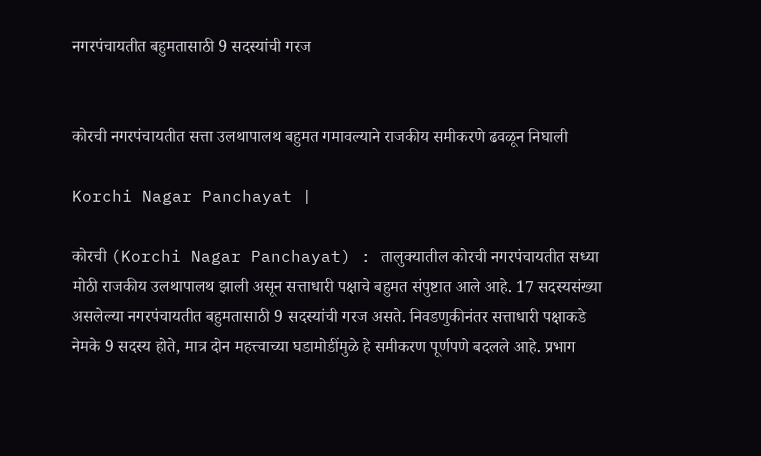नगरपंचायतीत बहुमतासाठी 9 सदस्यांची गरज


कोरची नगरपंचायतीत सत्ता उलथापालथ बहुमत गमावल्याने राजकीय समीकरणे ढवळून निघाली

Korchi Nagar Panchayat |

कोरची (Korchi Nagar Panchayat) : तालुक्यातील कोरची नगरपंचायतीत सध्या मोठी राजकीय उलथापालथ झाली असून सत्ताधारी पक्षाचे बहुमत संपुष्टात आले आहे. 17 सदस्यसंख्या असलेल्या नगरपंचायतीत बहुमतासाठी 9 सदस्यांची गरज असते. निवडणुकीनंतर सत्ताधारी पक्षाकडे नेमके 9 सदस्य होते, मात्र दोन महत्त्वाच्या घडामोडींमुळे हे समीकरण पूर्णपणे बदलले आहे. प्रभाग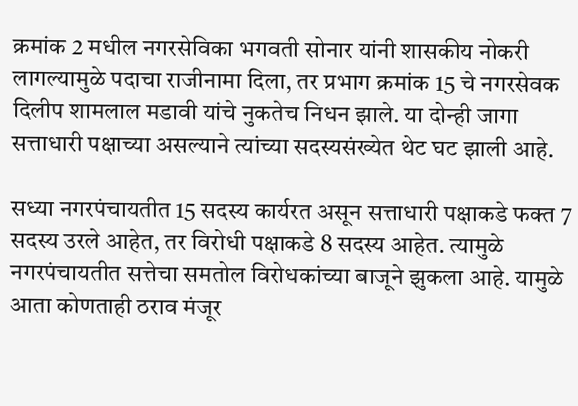क्रमांक 2 मधील नगरसेविका भगवती सोनार यांनी शासकीय नोकरी लागल्यामुळे पदाचा राजीनामा दिला, तर प्रभाग क्रमांक 15 चे नगरसेवक दिलीप शामलाल मडावी यांचे नुकतेच निधन झाले. या दोन्ही जागा सत्ताधारी पक्षाच्या असल्याने त्यांच्या सदस्यसंख्येत थेट घट झाली आहे.

सध्या नगरपंचायतीत 15 सदस्य कार्यरत असून सत्ताधारी पक्षाकडे फक्त 7 सदस्य उरले आहेत, तर विरोधी पक्षाकडे 8 सदस्य आहेत. त्यामुळे नगरपंचायतीत सत्तेचा समतोल विरोधकांच्या बाजूने झुकला आहे. यामुळे आता कोणताही ठराव मंजूर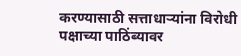करण्यासाठी सत्ताधाऱ्यांना विरोधी पक्षाच्या पाठिंब्यावर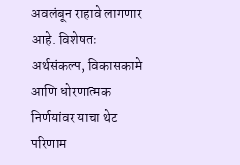अवलंबून राहावे लागणार आहे. विशेषतः अर्थसंकल्प, विकासकामे आणि धोरणात्मक निर्णयांवर याचा थेट परिणाम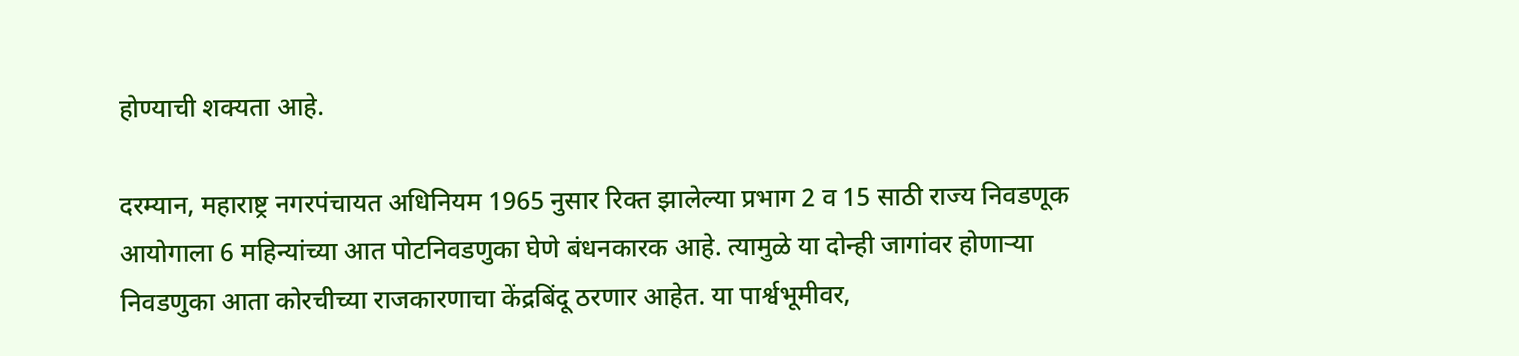होण्याची शक्यता आहे.

दरम्यान, महाराष्ट्र नगरपंचायत अधिनियम 1965 नुसार रिक्त झालेल्या प्रभाग 2 व 15 साठी राज्य निवडणूक आयोगाला 6 महिन्यांच्या आत पोटनिवडणुका घेणे बंधनकारक आहे. त्यामुळे या दोन्ही जागांवर होणाऱ्या निवडणुका आता कोरचीच्या राजकारणाचा केंद्रबिंदू ठरणार आहेत. या पार्श्वभूमीवर,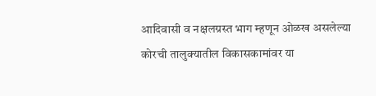आदिवासी व नक्षलग्रस्त भाग म्हणून ओळख असलेल्या कोरची तालुक्यातील विकासकामांवर या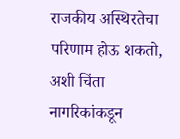राजकीय अस्थिरतेचा परिणाम होऊ शकतो, अशी चिंता नागरिकांकडून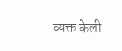व्यक्त केली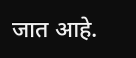जात आहे.